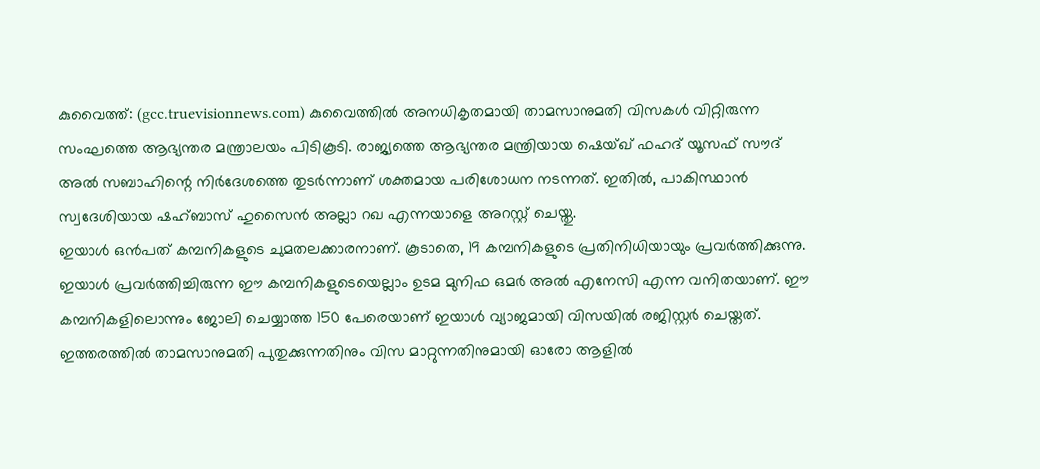കുവൈത്ത്: (gcc.truevisionnews.com) കുവൈത്തിൽ അനധികൃതമായി താമസാനുമതി വിസകൾ വിറ്റിരുന്ന സംഘത്തെ ആഭ്യന്തര മന്ത്രാലയം പിടികൂടി. രാജ്യത്തെ ആഭ്യന്തര മന്ത്രിയായ ഷെയ്ഖ് ഫഹദ് യൂസഫ് സൗദ് അൽ സബാഹിന്റെ നിർദേശത്തെ തുടർന്നാണ് ശക്തമായ പരിശോധന നടന്നത്. ഇതിൽ, പാകിസ്ഥാൻ സ്വദേശിയായ ഷഹ്ബാസ് ഹുസൈൻ അല്ലാ റഖ എന്നയാളെ അറസ്റ്റ് ചെയ്തു.
ഇയാൾ ഒൻപത് കമ്പനികളുടെ ചുമതലക്കാരനാണ്. കൂടാതെ, 19 കമ്പനികളുടെ പ്രതിനിധിയായും പ്രവർത്തിക്കുന്നു. ഇയാൾ പ്രവർത്തിച്ചിരുന്ന ഈ കമ്പനികളുടെയെല്ലാം ഉടമ മുനിഫ ഒമർ അൽ എനേസി എന്ന വനിതയാണ്. ഈ കമ്പനികളിലൊന്നും ജോലി ചെയ്യാത്ത 150 പേരെയാണ് ഇയാൾ വ്യാജമായി വിസയിൽ രജിസ്റ്റർ ചെയ്തത്.
ഇത്തരത്തിൽ താമസാനുമതി പുതുക്കുന്നതിനും വിസ മാറ്റുന്നതിനുമായി ഓരോ ആളിൽ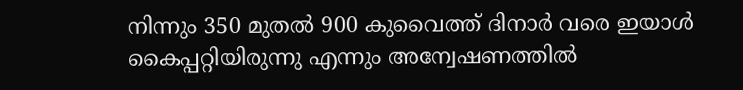നിന്നും 350 മുതൽ 900 കുവൈത്ത് ദിനാർ വരെ ഇയാൾ കൈപ്പറ്റിയിരുന്നു എന്നും അന്വേഷണത്തിൽ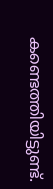കണ്ടെത്തിയിട്ടുണ്ട്.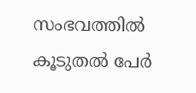സംഭവത്തിൽ കൂടുതൽ പേർ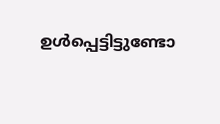ഉൾപ്പെട്ടിട്ടുണ്ടോ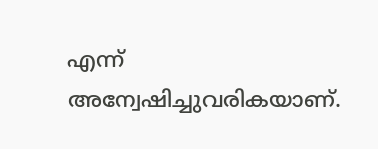എന്ന് അന്വേഷിച്ചുവരികയാണ്.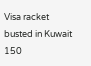Visa racket busted in Kuwait 150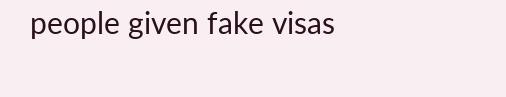people given fake visas